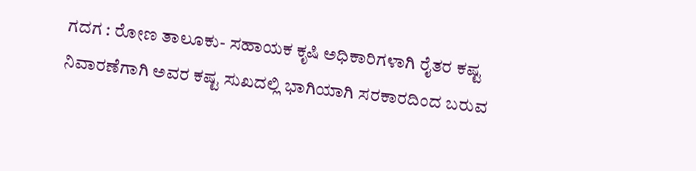ಗದಗ : ರೋಣ ತಾಲೂಕು- ಸಹಾಯಕ ಕೃಷಿ ಅಧಿಕಾರಿಗಳಾಗಿ ರೈತರ ಕಷ್ಟ ನಿವಾರಣೆಗಾಗಿ ಅವರ ಕಷ್ಟ ಸುಖದಲ್ಲಿ ಭಾಗಿಯಾಗಿ ಸರಕಾರದಿಂದ ಬರುವ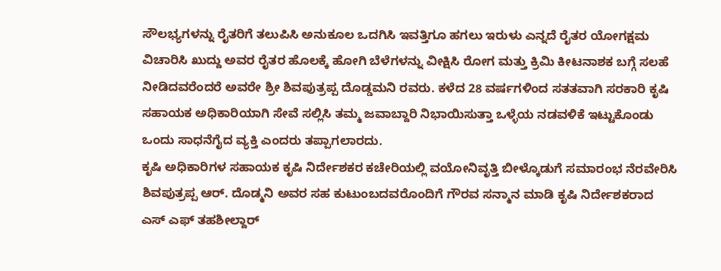ಸೌಲಭ್ಯಗಳನ್ನು ರೈತರಿಗೆ ತಲುಪಿಸಿ ಅನುಕೂಲ ಒದಗಿಸಿ ಇವತ್ತಿಗೂ ಹಗಲು ಇರುಳು ಎನ್ನದೆ ರೈತರ ಯೋಗಕ್ಷಮ ವಿಚಾರಿಸಿ ಖುದ್ದು ಅವರ ರೈತರ ಹೊಲಕ್ಕೆ ಹೋಗಿ ಬೆಳೆಗಳನ್ನು ವೀಕ್ಷಿಸಿ ರೋಗ ಮತ್ತು ಕ್ರಿಮಿ ಕೀಟನಾಶಕ ಬಗ್ಗೆ ಸಲಹೆ ನೀಡಿದವರೆಂದರೆ ಅವರೇ ಶ್ರೀ ಶಿವಪುತ್ರಪ್ಪ ದೊಡ್ಡಮನಿ ರವರು. ಕಳೆದ 28 ವರ್ಷಗಳಿಂದ ಸತತವಾಗಿ ಸರಕಾರಿ ಕೃಷಿ ಸಹಾಯಕ ಅಧಿಕಾರಿಯಾಗಿ ಸೇವೆ ಸಲ್ಲಿಸಿ ತಮ್ಮ ಜವಾಬ್ದಾರಿ ನಿಭಾಯಿಸುತ್ತಾ ಒಳ್ಳೆಯ ನಡವಳಿಕೆ ಇಟ್ಟುಕೊಂಡು ಒಂದು ಸಾಧನೆಗೈದ ವ್ಯಕ್ತಿ ಎಂದರು ತಪ್ಪಾಗಲಾರದು.
ಕೃಷಿ ಅಧಿಕಾರಿಗಳ ಸಹಾಯಕ ಕೃಷಿ ನಿರ್ದೇಶಕರ ಕಚೇರಿಯಲ್ಲಿ ವಯೋನಿವೃತ್ತಿ ಬೀಳ್ಕೊಡುಗೆ ಸಮಾರಂಭ ನೆರವೇರಿಸಿ ಶಿವಪುತ್ರಪ್ಪ ಆರ್. ದೊಡ್ಮನಿ ಅವರ ಸಹ ಕುಟುಂಬದವರೊಂದಿಗೆ ಗೌರವ ಸನ್ಮಾನ ಮಾಡಿ ಕೃಷಿ ನಿರ್ದೇಶಕರಾದ ಎಸ್ ಎಫ್ ತಹಶೀಲ್ದಾರ್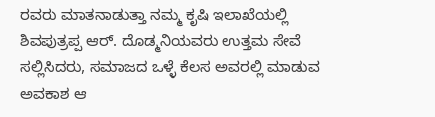ರವರು ಮಾತನಾಡುತ್ತಾ ನಮ್ಮ ಕೃಷಿ ಇಲಾಖೆಯಲ್ಲಿ
ಶಿವಪುತ್ರಪ್ಪ ಆರ್. ದೊಡ್ಮನಿಯವರು ಉತ್ತಮ ಸೇವೆ ಸಲ್ಲಿಸಿದರು, ಸಮಾಜದ ಒಳ್ಳೆ ಕೆಲಸ ಅವರಲ್ಲಿ ಮಾಡುವ ಅವಕಾಶ ಆ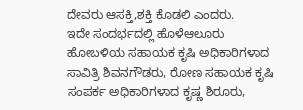ದೇವರು ಆಸಕ್ತಿ,ಶಕ್ತಿ ಕೊಡಲಿ ಎಂದರು.
ಇದೇ ಸಂದರ್ಭದಲ್ಲಿ ಹೊಳೆಆಲೂರು ಹೋಬಳಿಯ ಸಹಾಯಕ ಕೃಷಿ ಅಧಿಕಾರಿಗಳಾದ ಸಾವಿತ್ರಿ ಶಿವನಗೌಡರು, ರೋಣ ಸಹಾಯಕ ಕೃಷಿ ಸಂಪರ್ಕ ಅಧಿಕಾರಿಗಳಾದ ಕೃಷ್ಣ ಶಿರೂರು,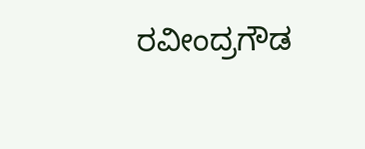ರವೀಂದ್ರಗೌಡ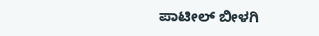ಪಾಟೀಲ್ ಬೀಳಗಿ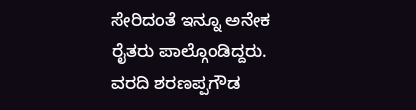ಸೇರಿದಂತೆ ಇನ್ನೂ ಅನೇಕ ರೈತರು ಪಾಲ್ಗೊಂಡಿದ್ದರು.
ವರದಿ ಶರಣಪ್ಪಗೌಡ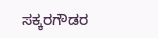ಸಕ್ಕರಗೌಡರ